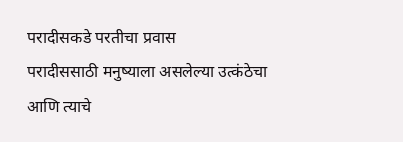परादीसकडे परतीचा प्रवास
परादीससाठी मनुष्याला असलेल्या उत्कंठेचा आणि त्याचे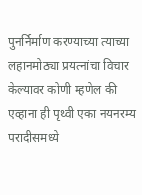पुनर्निर्माण करण्याच्या त्याच्या लहानमोठ्या प्रयत्नांचा विचार केल्यावर कोणी म्हणेल की एव्हाना ही पृथ्वी एका नयनरम्य परादीसमध्ये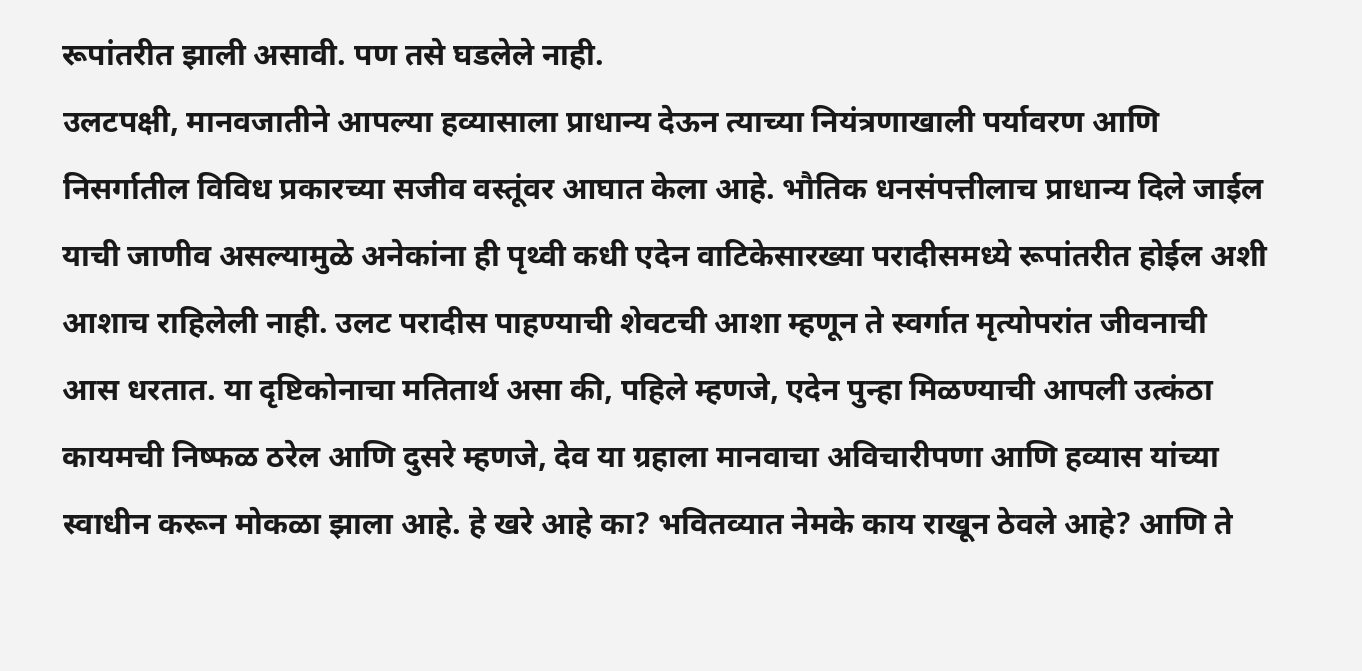रूपांतरीत झाली असावी. पण तसे घडलेले नाही.
उलटपक्षी, मानवजातीने आपल्या हव्यासाला प्राधान्य देऊन त्याच्या नियंत्रणाखाली पर्यावरण आणि निसर्गातील विविध प्रकारच्या सजीव वस्तूंवर आघात केला आहे. भौतिक धनसंपत्तीलाच प्राधान्य दिले जाईल याची जाणीव असल्यामुळे अनेकांना ही पृथ्वी कधी एदेन वाटिकेसारख्या परादीसमध्ये रूपांतरीत होईल अशी आशाच राहिलेली नाही. उलट परादीस पाहण्याची शेवटची आशा म्हणून ते स्वर्गात मृत्योपरांत जीवनाची आस धरतात. या दृष्टिकोनाचा मतितार्थ असा की, पहिले म्हणजे, एदेन पुन्हा मिळण्याची आपली उत्कंठा कायमची निष्फळ ठरेल आणि दुसरे म्हणजे, देव या ग्रहाला मानवाचा अविचारीपणा आणि हव्यास यांच्या स्वाधीन करून मोकळा झाला आहे. हे खरे आहे का? भवितव्यात नेमके काय राखून ठेवले आहे? आणि ते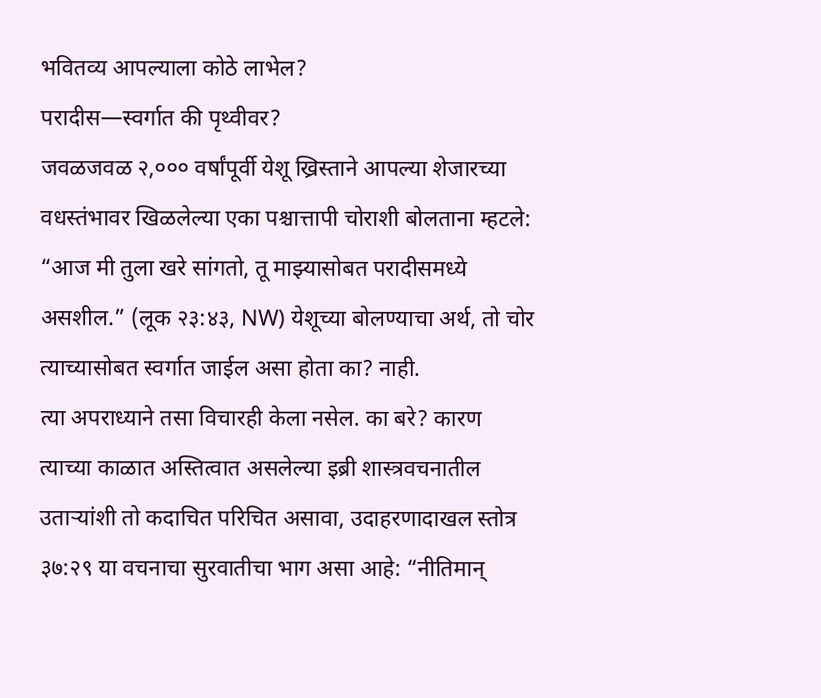भवितव्य आपल्याला कोठे लाभेल?
परादीस—स्वर्गात की पृथ्वीवर?
जवळजवळ २,००० वर्षांपूर्वी येशू ख्रिस्ताने आपल्या शेजारच्या वधस्तंभावर खिळलेल्या एका पश्चात्तापी चोराशी बोलताना म्हटले: “आज मी तुला खरे सांगतो, तू माझ्यासोबत परादीसमध्ये असशील.” (लूक २३:४३, NW) येशूच्या बोलण्याचा अर्थ, तो चोर त्याच्यासोबत स्वर्गात जाईल असा होता का? नाही.
त्या अपराध्याने तसा विचारही केला नसेल. का बरे? कारण त्याच्या काळात अस्तित्वात असलेल्या इब्री शास्त्रवचनातील उताऱ्यांशी तो कदाचित परिचित असावा, उदाहरणादाखल स्तोत्र ३७:२९ या वचनाचा सुरवातीचा भाग असा आहे: “नीतिमान्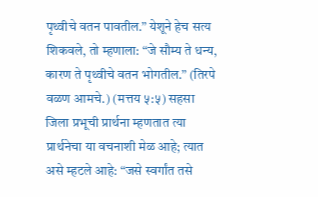पृथ्वीचे वतन पावतील.” येशूने हेच सत्य शिकवले, तो म्हणाला: “जे सौम्य ते धन्य, कारण ते पृथ्वीचे वतन भोगतील.” (तिरपे वळण आमचे.) (मत्तय ५:५) सहसा जिला प्रभूची प्रार्थना म्हणतात त्या प्रार्थनेचा या वचनाशी मेळ आहे; त्यात असे म्हटले आहे: “जसे स्वर्गांत तसे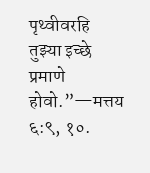पृथ्वीवरहि तुझ्या इच्छे प्रमाणे होवो.”—मत्तय ६:९, १०.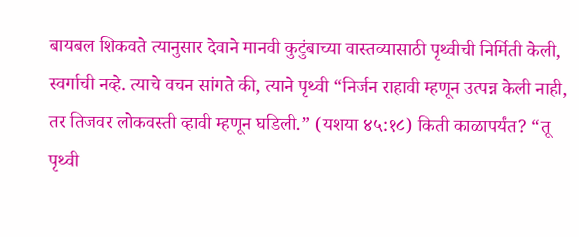बायबल शिकवते त्यानुसार देवाने मानवी कुटुंबाच्या वास्तव्यासाठी पृथ्वीची निर्मिती केली, स्वर्गाची नव्हे. त्याचे वचन सांगते की, त्याने पृथ्वी “निर्जन राहावी म्हणून उत्पन्न केली नाही, तर तिजवर लोकवस्ती व्हावी म्हणून घडिली.” (यशया ४५:१८) किती काळापर्यंत? “तू पृथ्वी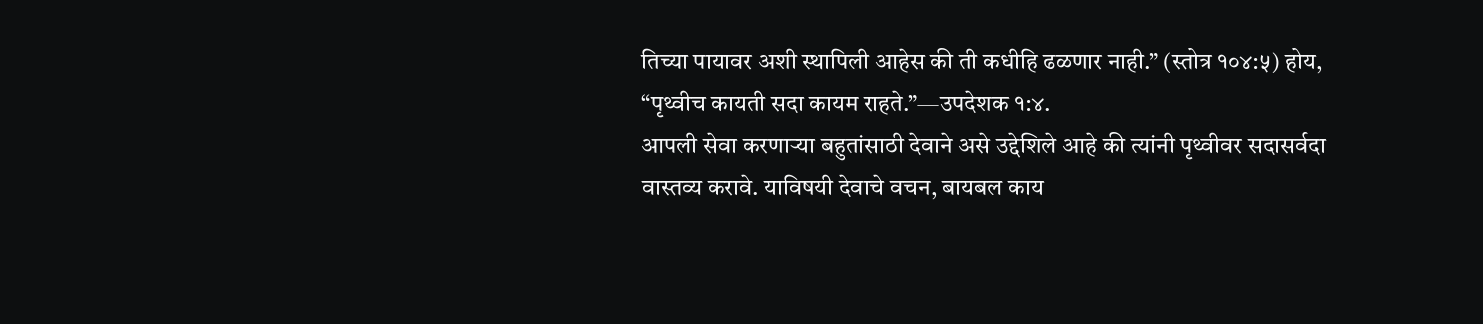तिच्या पायावर अशी स्थापिली आहेस की ती कधीहि ढळणार नाही.” (स्तोत्र १०४:५) होय, “पृथ्वीच कायती सदा कायम राहते.”—उपदेशक १:४.
आपली सेवा करणाऱ्या बहुतांसाठी देवाने असे उद्देशिले आहे की त्यांनी पृथ्वीवर सदासर्वदा वास्तव्य करावे. याविषयी देवाचे वचन, बायबल काय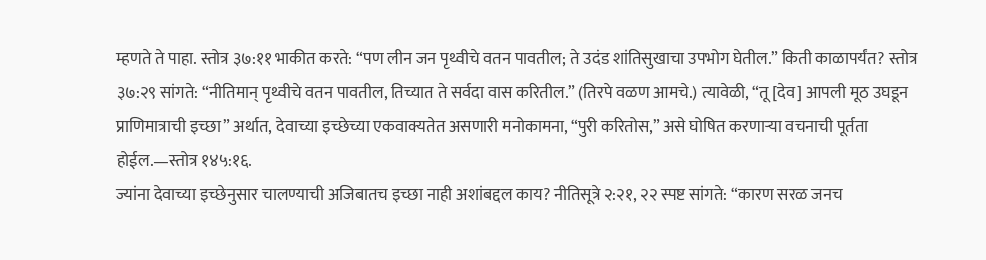म्हणते ते पाहा. स्तोत्र ३७:११ भाकीत करते: “पण लीन जन पृथ्वीचे वतन पावतील; ते उदंड शांतिसुखाचा उपभोग घेतील.” किती काळापर्यंत? स्तोत्र ३७:२९ सांगते: “नीतिमान् पृथ्वीचे वतन पावतील, तिच्यात ते सर्वदा वास करितील.” (तिरपे वळण आमचे.) त्यावेळी, “तू [देव] आपली मूठ उघडून प्राणिमात्राची इच्छा” अर्थात, देवाच्या इच्छेच्या एकवाक्यतेत असणारी मनोकामना, “पुरी करितोस,” असे घोषित करणाऱ्या वचनाची पूर्तता होईल.—स्तोत्र १४५:१६.
ज्यांना देवाच्या इच्छेनुसार चालण्याची अजिबातच इच्छा नाही अशांबद्दल काय? नीतिसूत्रे २:२१, २२ स्पष्ट सांगते: “कारण सरळ जनच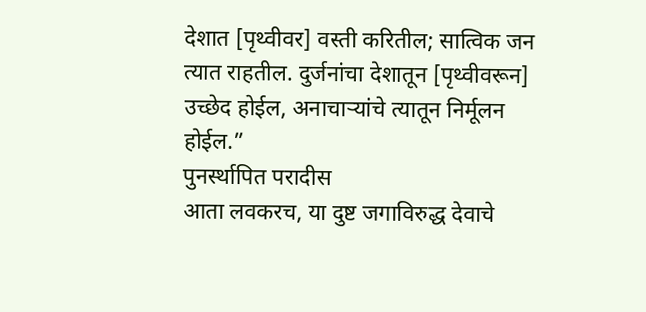देशात [पृथ्वीवर] वस्ती करितील; सात्विक जन त्यात राहतील. दुर्जनांचा देशातून [पृथ्वीवरून] उच्छेद होईल, अनाचाऱ्यांचे त्यातून निर्मूलन होईल.”
पुनर्स्थापित परादीस
आता लवकरच, या दुष्ट जगाविरुद्ध देवाचे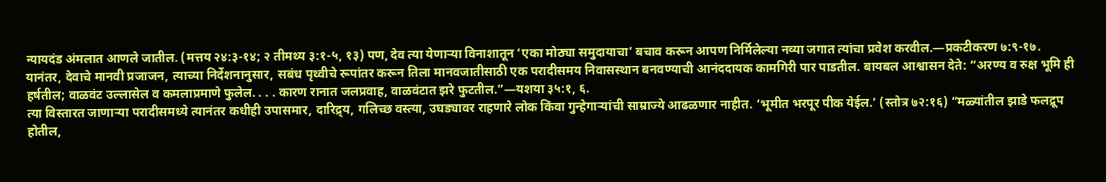न्यायदंड अंमलात आणले जातील. (मत्तय २४:३-१४; २ तीमथ्य ३:१-५, १३) पण, देव त्या येणाऱ्या विनाशातून ‘एका मोठ्या समुदायाचा’ बचाव करून आपण निर्मिलेल्या नव्या जगात त्यांचा प्रवेश करवील.—प्रकटीकरण ७:९-१७.
यानंतर, देवाचे मानवी प्रजाजन, त्याच्या निर्देशनानुसार, सबंध पृथ्वीचे रूपांतर करून तिला मानवजातीसाठी एक परादीसमय निवासस्थान बनवण्याची आनंददायक कामगिरी पार पाडतील. बायबल आश्वासन देते: “अरण्य व रुक्ष भूमि ही हर्षतील; वाळवंट उल्लासेल व कमलाप्रमाणे फुलेल. . . . कारण रानात जलप्रवाह, वाळवंटात झरे फुटतील.”—यशया ३५:१, ६.
त्या विस्तारत जाणाऱ्या परादीसमध्ये त्यानंतर कधीही उपासमार, दारिद्र्य, गलिच्छ वस्त्या, उघड्यावर राहणारे लोक किंवा गुन्हेगाऱ्यांची साम्राज्ये आढळणार नाहीत. ‘भूमीत भरपूर पीक येईल.’ (स्तोत्र ७२:१६) “मळ्यांतील झाडे फलद्रूप होतील,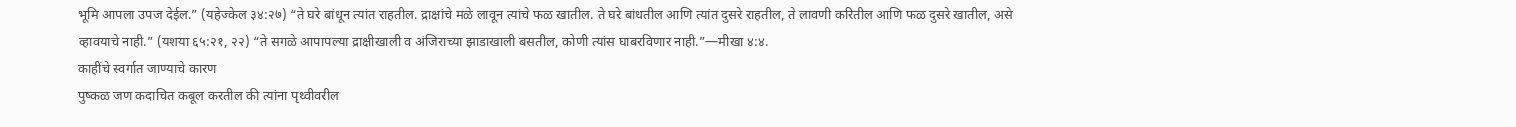भूमि आपला उपज देईल.” (यहेज्केल ३४:२७) “ते घरे बांधून त्यांत राहतील. द्राक्षांचे मळे लावून त्यांचे फळ खातील. ते घरे बांधतील आणि त्यांत दुसरे राहतील, ते लावणी करितील आणि फळ दुसरे खातील, असे व्हावयाचे नाही.” (यशया ६५:२१, २२) “ते सगळे आपापल्या द्राक्षीखाली व अंजिराच्या झाडाखाली बसतील, कोणी त्यांस घाबरविणार नाही.”—मीखा ४:४.
काहींचे स्वर्गात जाण्याचे कारण
पुष्कळ जण कदाचित कबूल करतील की त्यांना पृथ्वीवरील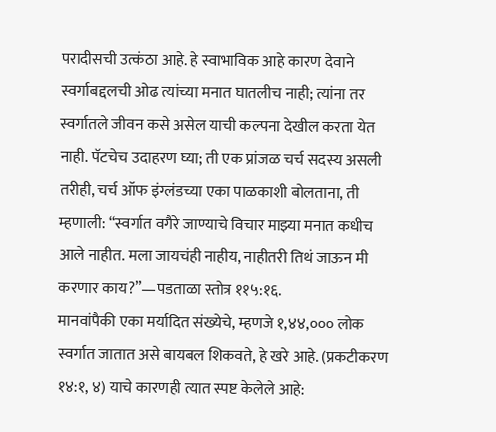परादीसची उत्कंठा आहे. हे स्वाभाविक आहे कारण देवाने स्वर्गाबद्दलची ओढ त्यांच्या मनात घातलीच नाही; त्यांना तर स्वर्गातले जीवन कसे असेल याची कल्पना देखील करता येत नाही. पॅटचेच उदाहरण घ्या; ती एक प्रांजळ चर्च सदस्य असली तरीही, चर्च ऑफ इंग्लंडच्या एका पाळकाशी बोलताना, ती म्हणाली: “स्वर्गात वगैरे जाण्याचे विचार माझ्या मनात कधीच आले नाहीत. मला जायचंही नाहीय, नाहीतरी तिथं जाऊन मी करणार काय?”—पडताळा स्तोत्र ११५:१६.
मानवांपैकी एका मर्यादित संख्येचे, म्हणजे १,४४,००० लोक स्वर्गात जातात असे बायबल शिकवते, हे खरे आहे. (प्रकटीकरण १४:१, ४) याचे कारणही त्यात स्पष्ट केलेले आहे: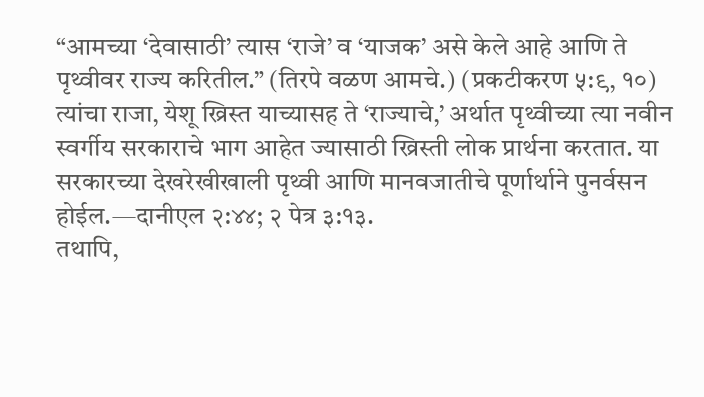“आमच्या ‘देवासाठी’ त्यास ‘राजे’ व ‘याजक’ असे केले आहे आणि ते पृथ्वीवर राज्य करितील.” (तिरपे वळण आमचे.) (प्रकटीकरण ५:९, १०) त्यांचा राजा, येशू ख्रिस्त याच्यासह ते ‘राज्याचे,’ अर्थात पृथ्वीच्या त्या नवीन स्वर्गीय सरकाराचे भाग आहेत ज्यासाठी ख्रिस्ती लोक प्रार्थना करतात. या सरकारच्या देखरेखीखाली पृथ्वी आणि मानवजातीचे पूर्णार्थाने पुनर्वसन होईल.—दानीएल २:४४; २ पेत्र ३:१३.
तथापि,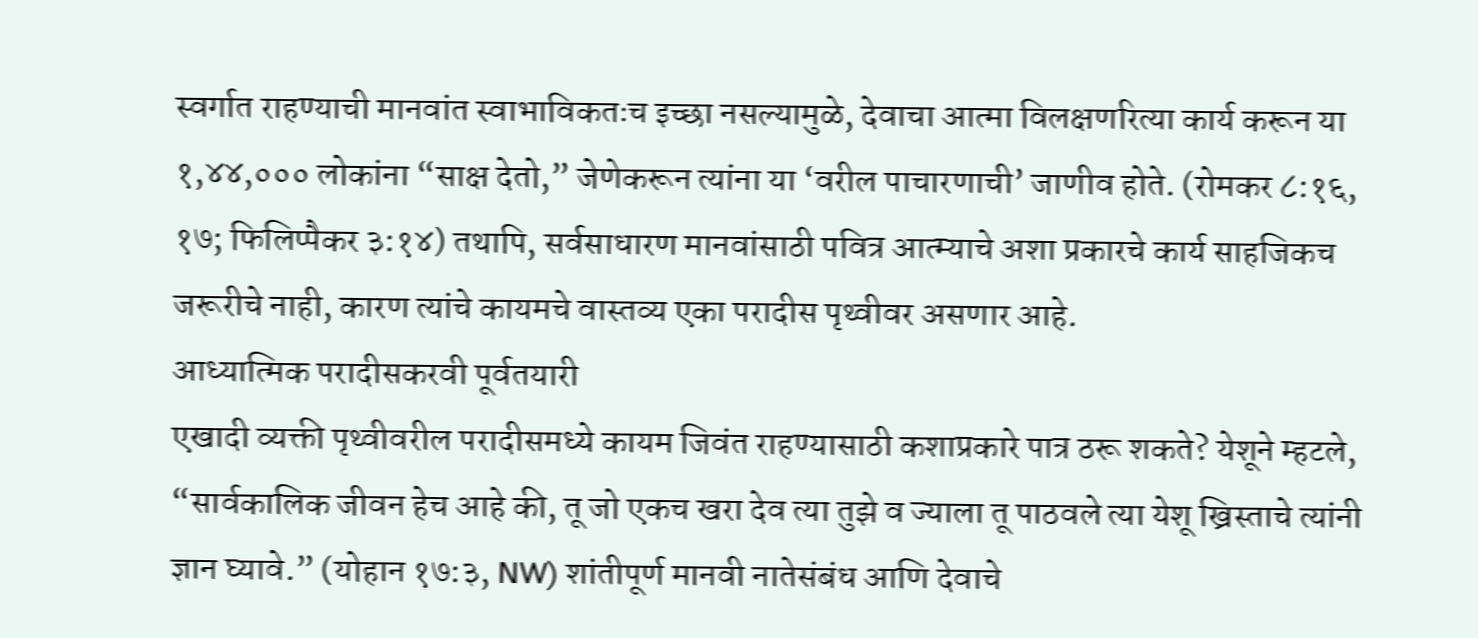स्वर्गात राहण्याची मानवांत स्वाभाविकतःच इच्छा नसल्यामुळे, देवाचा आत्मा विलक्षणरित्या कार्य करून या १,४४,००० लोकांना “साक्ष देतो,” जेणेकरून त्यांना या ‘वरील पाचारणाची’ जाणीव होते. (रोमकर ८:१६, १७; फिलिप्पैकर ३:१४) तथापि, सर्वसाधारण मानवांसाठी पवित्र आत्म्याचे अशा प्रकारचे कार्य साहजिकच जरूरीचे नाही, कारण त्यांचे कायमचे वास्तव्य एका परादीस पृथ्वीवर असणार आहे.
आध्यात्मिक परादीसकरवी पूर्वतयारी
एखादी व्यक्ती पृथ्वीवरील परादीसमध्ये कायम जिवंत राहण्यासाठी कशाप्रकारे पात्र ठरू शकते? येशूने म्हटले, “सार्वकालिक जीवन हेच आहे की, तू जो एकच खरा देव त्या तुझे व ज्याला तू पाठवले त्या येशू ख्रिस्ताचे त्यांनी ज्ञान घ्यावे.” (योहान १७:३, NW) शांतीपूर्ण मानवी नातेसंबंध आणि देवाचे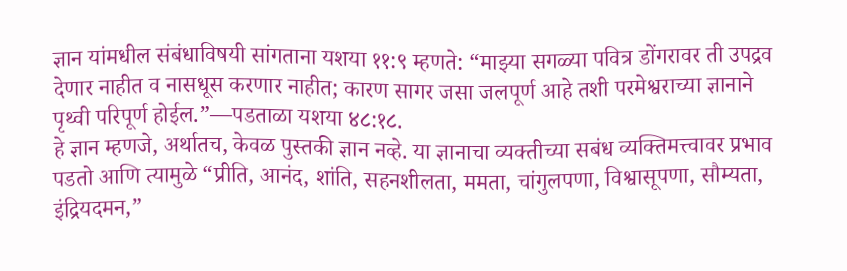ज्ञान यांमधील संबंधाविषयी सांगताना यशया ११:९ म्हणते: “माझ्या सगळ्या पवित्र डोंगरावर ती उपद्रव देणार नाहीत व नासधूस करणार नाहीत; कारण सागर जसा जलपूर्ण आहे तशी परमेश्वराच्या ज्ञानाने पृथ्वी परिपूर्ण होईल.”—पडताळा यशया ४८:१८.
हे ज्ञान म्हणजे, अर्थातच, केवळ पुस्तकी ज्ञान नव्हे. या ज्ञानाचा व्यक्तीच्या सबंध व्यक्तिमत्त्वावर प्रभाव पडतो आणि त्यामुळे “प्रीति, आनंद, शांति, सहनशीलता, ममता, चांगुलपणा, विश्वासूपणा, सौम्यता, इंद्रियदमन,”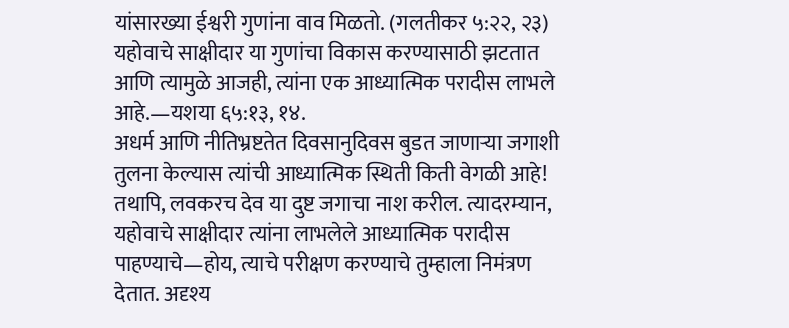यांसारख्या ईश्वरी गुणांना वाव मिळतो. (गलतीकर ५:२२, २३) यहोवाचे साक्षीदार या गुणांचा विकास करण्यासाठी झटतात आणि त्यामुळे आजही, त्यांना एक आध्यात्मिक परादीस लाभले आहे.—यशया ६५:१३, १४.
अधर्म आणि नीतिभ्रष्टतेत दिवसानुदिवस बुडत जाणाऱ्या जगाशी तुलना केल्यास त्यांची आध्यात्मिक स्थिती किती वेगळी आहे! तथापि, लवकरच देव या दुष्ट जगाचा नाश करील. त्यादरम्यान, यहोवाचे साक्षीदार त्यांना लाभलेले आध्यात्मिक परादीस पाहण्याचे—होय, त्याचे परीक्षण करण्याचे तुम्हाला निमंत्रण देतात. अदृश्य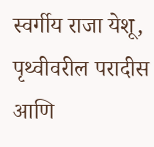स्वर्गीय राजा येशू, पृथ्वीवरील परादीस आणि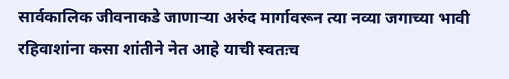सार्वकालिक जीवनाकडे जाणाऱ्या अरुंद मार्गावरून त्या नव्या जगाच्या भावी रहिवाशांना कसा शांतीने नेत आहे याची स्वतःच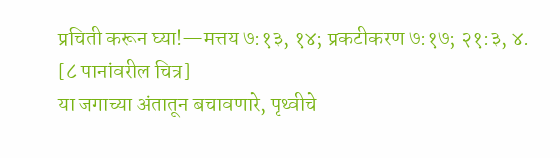प्रचिती करून घ्या!—मत्तय ७:१३, १४; प्रकटीकरण ७:१७; २१:३, ४.
[८ पानांवरील चित्र]
या जगाच्या अंतातून बचावणारे, पृथ्वीचे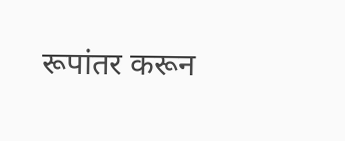रूपांतर करून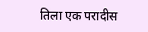तिला एक परादीस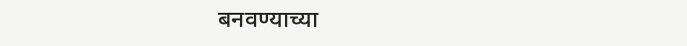बनवण्याच्या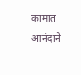कामात आनंदाने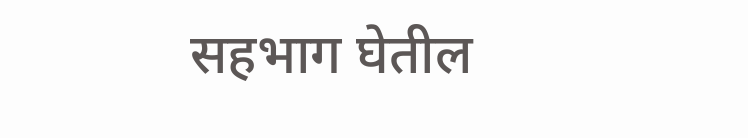सहभाग घेतील